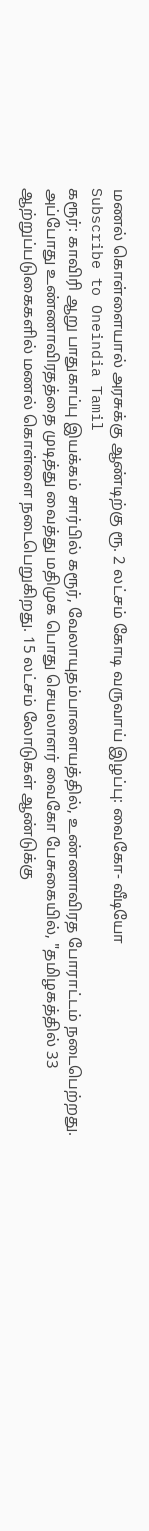மணல் கொள்ளையால் அரசுக்கு ஆண்டிற்கு ரூ. 2 லட்சம் கோடி வருவாய் இழப்பு: வைகோ- வீடியோ
Subscribe to Oneindia Tamil
கரூர்: காவிரி ஆறு பாதுகாப்பு இயக்கம் சார்பில் கரூர், வேலாயுதம்பாளையத்தில், உண்ணாவிரத போராட்டம் நடைபெற்றது. அப்போது உண்ணாவிரதத்தை முடித்து வைத்து மதிமுக பொது செயலாளர் வைகோ பேசுகையில், "தமிழகத்தில் 33 ஆற்றுப்படுகைகளில் மணல் கொள்ளை நடைபெறுகிறது. 15 லட்சம் லோடுகள் ஆண்டுக்கு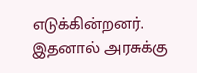எடுக்கின்றனர். இதனால் அரசுக்கு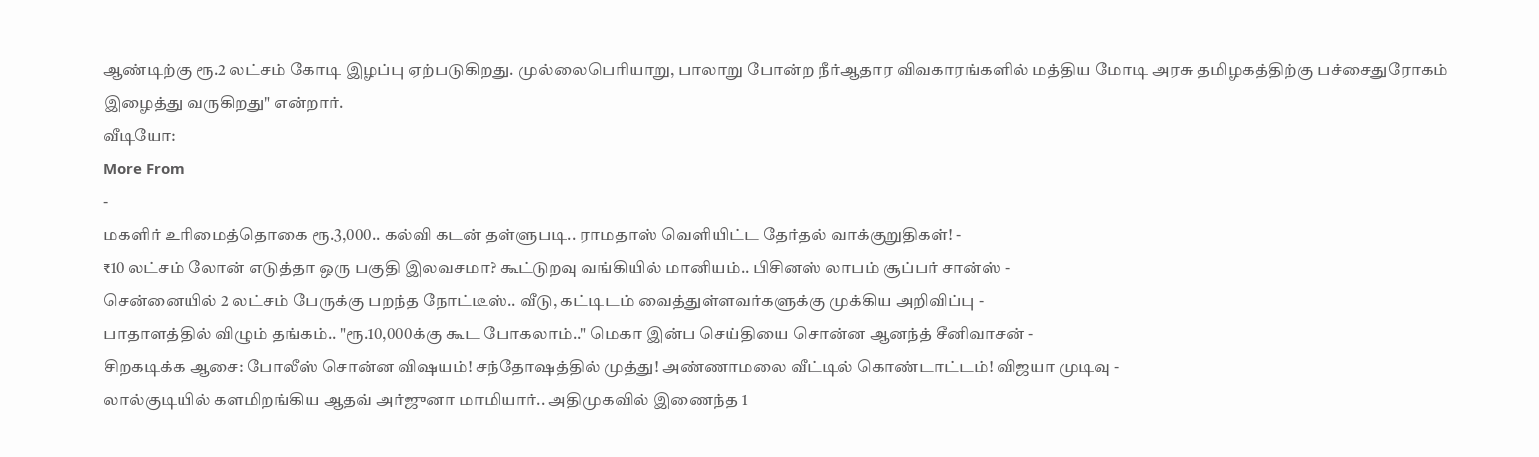ஆண்டிற்கு ரூ.2 லட்சம் கோடி இழப்பு ஏற்படுகிறது. முல்லைபெரியாறு, பாலாறு போன்ற நீர்ஆதார விவகாரங்களில் மத்திய மோடி அரசு தமிழகத்திற்கு பச்சைதுரோகம் இழைத்து வருகிறது" என்றார்.
வீடியோ:
More From
-
மகளிர் உரிமைத்தொகை ரூ.3,000.. கல்வி கடன் தள்ளுபடி.. ராமதாஸ் வெளியிட்ட தேர்தல் வாக்குறுதிகள்! -
₹10 லட்சம் லோன் எடுத்தா ஒரு பகுதி இலவசமா? கூட்டுறவு வங்கியில் மானியம்.. பிசினஸ் லாபம் சூப்பர் சான்ஸ் -
சென்னையில் 2 லட்சம் பேருக்கு பறந்த நோட்டீஸ்.. வீடு, கட்டிடம் வைத்துள்ளவர்களுக்கு முக்கிய அறிவிப்பு -
பாதாளத்தில் விழும் தங்கம்.. "ரூ.10,000க்கு கூட போகலாம்.." மெகா இன்ப செய்தியை சொன்ன ஆனந்த் சீனிவாசன் -
சிறகடிக்க ஆசை: போலீஸ் சொன்ன விஷயம்! சந்தோஷத்தில் முத்து! அண்ணாமலை வீட்டில் கொண்டாட்டம்! விஜயா முடிவு -
லால்குடியில் களமிறங்கிய ஆதவ் அர்ஜுனா மாமியார்.. அதிமுகவில் இணைந்த 1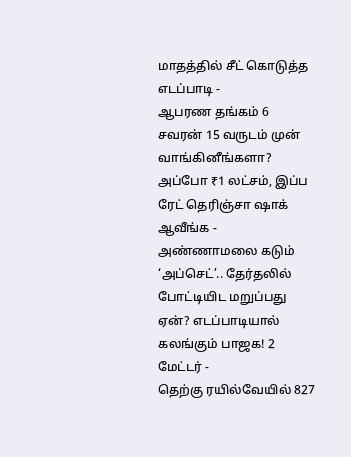மாதத்தில் சீட் கொடுத்த எடப்பாடி -
ஆபரண தங்கம் 6 சவரன் 15 வருடம் முன் வாங்கினீங்களா? அப்போ ₹1 லட்சம், இப்ப ரேட் தெரிஞ்சா ஷாக் ஆவீங்க -
அண்ணாமலை கடும் ‘அப்செட்’.. தேர்தலில் போட்டியிட மறுப்பது ஏன்? எடப்பாடியால் கலங்கும் பாஜக! 2 மேட்டர் -
தெற்கு ரயில்வேயில் 827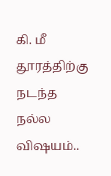கி. மீ தூரத்திற்கு நடந்த நல்ல விஷயம்..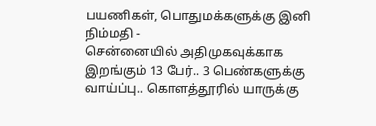பயணிகள், பொதுமக்களுக்கு இனி நிம்மதி -
சென்னையில் அதிமுகவுக்காக இறங்கும் 13 பேர்.. 3 பெண்களுக்கு வாய்ப்பு.. கொளத்தூரில் யாருக்கு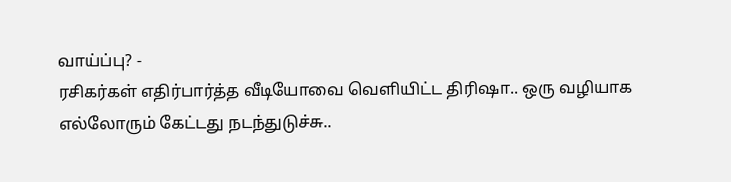வாய்ப்பு? -
ரசிகர்கள் எதிர்பார்த்த வீடியோவை வெளியிட்ட திரிஷா.. ஒரு வழியாக எல்லோரும் கேட்டது நடந்துடுச்சு..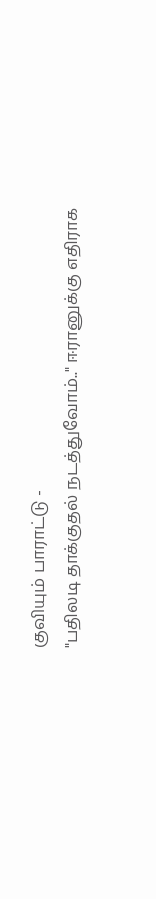குவியும் பாராட்டு -
"பதிலடி தாக்குதல் நடத்துவோம்.." ஈரானுக்கு எதிராக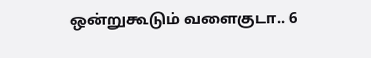ஒன்றுகூடும் வளைகுடா.. 6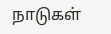நாடுகள்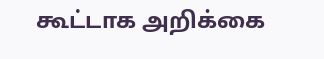கூட்டாக அறிக்கை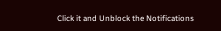Click it and Unblock the Notifications